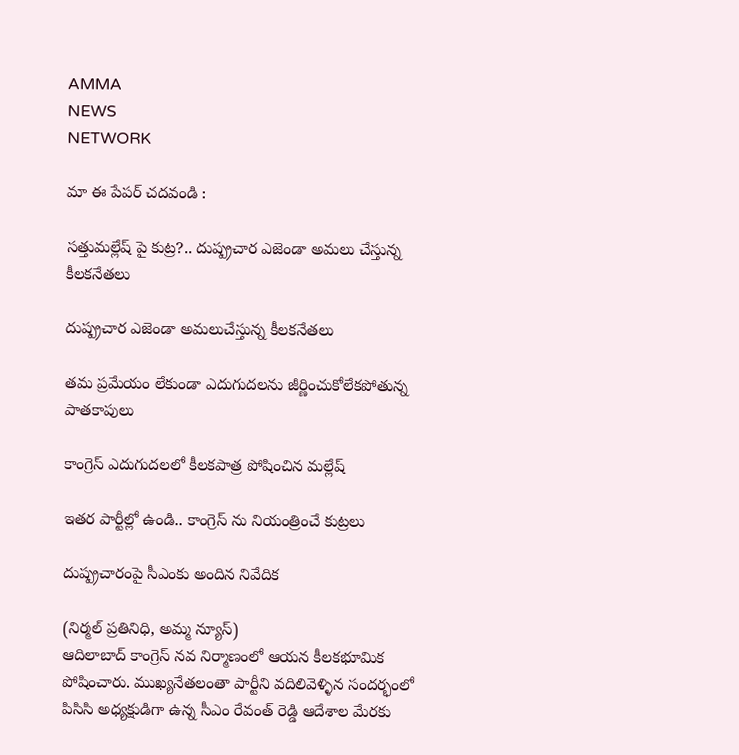AMMA
NEWS
NETWORK

మా ఈ పేపర్ చదవండి :

సత్తుమల్లేష్ పై కుట్ర?.. దుష్ప్రచార ఎజెండా అమలు చేస్తున్న కీలకనేతలు

దుష్ప్రచార ఎజెండా అమలుచేస్తున్న కీలకనేతలు

తమ ప్రమేయం లేకుండా ఎదుగుదలను జీర్ణించుకోలేకపోతున్న పాతకాపులు

కాంగ్రెస్ ఎదుగుదలలో కీలకపాత్ర పోషించిన మల్లేష్

ఇతర పార్టీల్లో ఉండి.. కాంగ్రెస్ ను నియంత్రించే కుట్రలు

దుష్ప్రచారంపై సీఎంకు అందిన నివేదిక

(నిర్మల్ ప్రతినిధి, అమ్మ న్యూస్)
ఆదిలాబాద్ కాంగ్రెస్ నవ నిర్మాణంలో ఆయన కీలకభూమిక పోషించారు. ముఖ్యనేతలంతా పార్టీని వదిలివెళ్ళిన సందర్భంలో పిసిసి అధ్యక్షుడిగా ఉన్న సీఎం రేవంత్ రెడ్డి ఆదేశాల మేరకు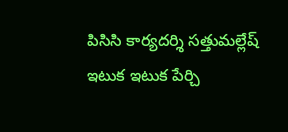పిసిసి కార్యదర్శి సత్తుమల్లేష్ ఇటుక ఇటుక పేర్చి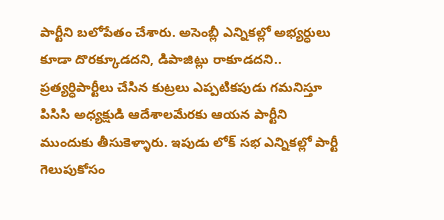పార్టీని బలోపేతం చేశారు. అసెంబ్లీ ఎన్నికల్లో అభ్యర్ధులు కూడా దొరక్కూడదని, డిపాజిట్లు రాకూడదని.. ప్రత్యర్ధిపార్టీలు చేసిన కుట్రలు ఎప్పటికపుడు గమనిస్తూ పిసిసి అధ్యక్షుడి ఆదేశాలమేరకు ఆయన పార్టీని ముందుకు తీసుకెళ్ళారు. ఇపుడు లోక్ సభ ఎన్నికల్లో పార్టీ గెలుపుకోసం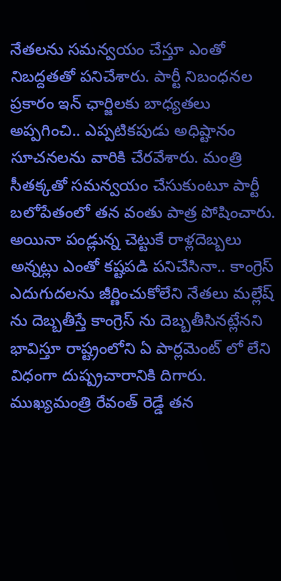నేతలను సమన్వయం చేస్తూ ఎంతో నిబద్దతతో పనిచేశారు. పార్టీ నిబంధనల ప్రకారం ఇన్ ఛార్జిలకు బాధ్యతలు అప్పగించి.. ఎప్పటికపుడు అధిష్టానం సూచనలను వారికి చేరవేశారు. మంత్రి సీతక్కతో సమన్వయం చేసుకుంటూ పార్టీ బలోపేతంలో తన వంతు పాత్ర పోషించారు. అయినా పండ్లున్న చెట్టుకే రాళ్లదెబ్బలు అన్నట్లు ఎంతో కష్టపడి పనిచేసినా.. కాంగ్రెస్ ఎదుగుదలను జీర్ణించుకోలేని నేతలు మల్లేష్ ను దెబ్బతీస్తే కాంగ్రెస్ ను దెబ్బతీసినట్లేనని భావిస్తూ రాష్ట్రంలోని ఏ పార్లమెంట్ లో లేని విధంగా దుష్ప్రచారానికి దిగారు. ముఖ్యమంత్రి రేవంత్ రెడ్డే తన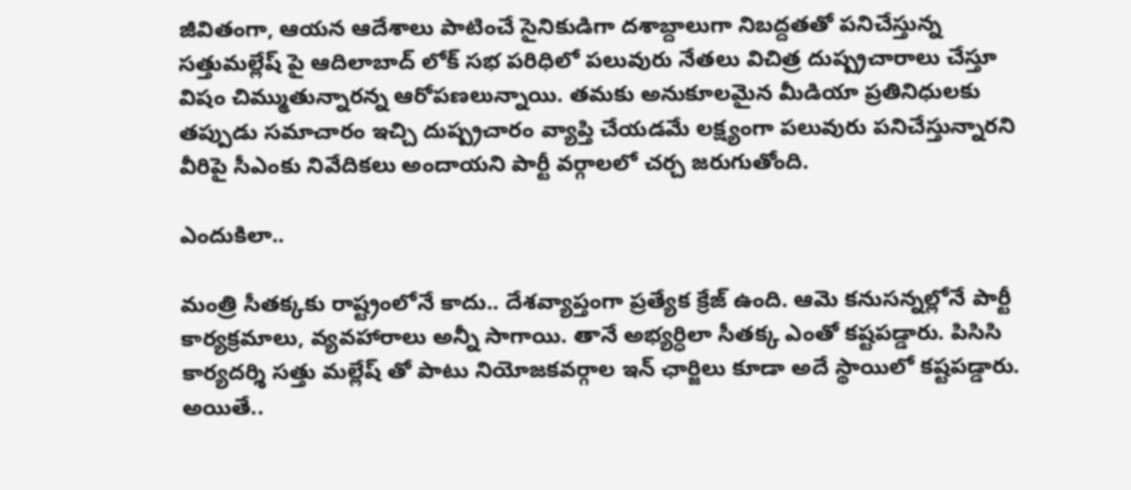జీవితంగా, ఆయన ఆదేశాలు పాటించే సైనికుడిగా దశాబ్దాలుగా నిబద్దతతో పనిచేస్తున్న సత్తుమల్లేష్ పై ఆదిలాబాద్ లోక్ సభ పరిధిలో పలువురు నేతలు విచిత్ర దుష్ప్రచారాలు చేస్తూ విషం చిమ్ముతున్నారన్న ఆరోపణలున్నాయి. తమకు అనుకూలమైన మీడియా ప్రతినిధులకు తప్పుడు సమాచారం ఇచ్చి దుష్ప్రచారం వ్యాప్తి చేయడమే లక్ష్యంగా పలువురు పనిచేస్తున్నారని వీరిపై సీఎంకు నివేదికలు అందాయని పార్టీ వర్గాలలో చర్చ జరుగుతోంది.

ఎందుకిలా..

మంత్రి సీతక్కకు రాష్ట్రంలోనే కాదు.. దేశవ్యాప్తంగా ప్రత్యేక క్రేజ్ ఉంది. ఆమె కనుసన్నల్లోనే పార్టీ కార్యక్రమాలు, వ్యవహారాలు అన్నీ సాగాయి. తానే అభ్యర్ధిలా సీతక్క ఎంతో కష్టపడ్డారు. పిసిసి కార్యదర్శి సత్తు మల్లేష్ తో పాటు నియోజకవర్గాల ఇన్ ఛార్జిలు కూడా అదే స్థాయిలో కష్టపడ్డారు. అయితే..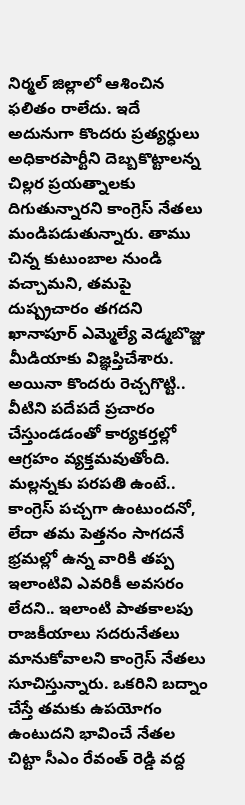నిర్మల్ జిల్లాలో ఆశించిన ఫలితం రాలేదు. ఇదే అదునుగా కొందరు ప్రత్యర్ధులు అధికారపార్టీని దెబ్బకొట్టాలన్న చిల్లర ప్రయత్నాలకు దిగుతున్నారని కాంగ్రెస్ నేతలు మండిపడుతున్నారు. తాము చిన్న కుటుంబాల నుండి వచ్చామని, తమపై దుష్ప్రచారం తగదని ఖానాపూర్ ఎమ్మెల్యే వెడ్మబొజ్జు మీడియాకు విజ్ఞప్తిచేశారు. అయినా కొందరు రెచ్చగొట్టి.. వీటిని పదేపదే ప్రచారం చేస్తుండడంతో కార్యకర్తల్లో ఆగ్రహం వ్యక్తమవుతోంది. మల్లన్నకు పరపతి ఉంటే.. కాంగ్రెస్ పచ్చగా ఉంటుందనో, లేదా తమ పెత్తనం సాగదనే భ్రమల్లో ఉన్న వారికి తప్ప ఇలాంటివి ఎవరికీ అవసరం లేదని.. ఇలాంటి పాతకాలపు రాజకీయాలు సదరునేతలు మానుకోవాలని కాంగ్రెస్ నేతలు సూచిస్తున్నారు. ఒకరిని బద్నాం చేస్తే తమకు ఉపయోగం ఉంటుదని భావించే నేతల చిట్టా సీఎం రేవంత్ రెడ్డి వద్ద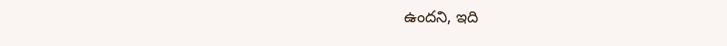ఉందని, ఇది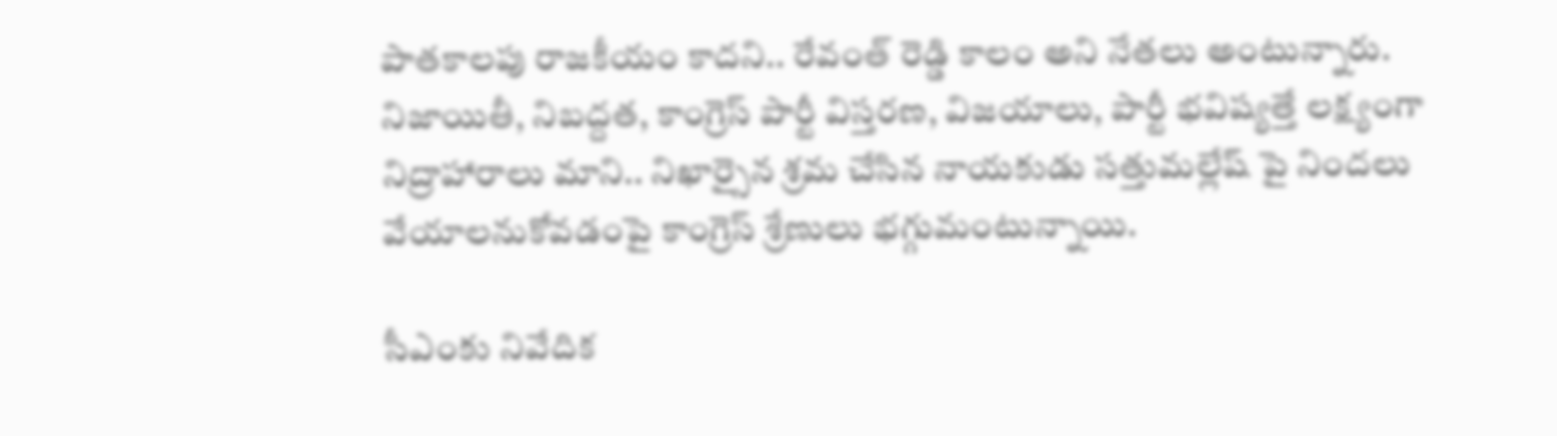పాతకాలపు రాజకీయం కాదని.. రేవంత్ రెడ్డి కాలం అని నేతలు అంటున్నారు. నిజాయితీ, నిబద్దత, కాంగ్రెస్ పార్టీ విస్తరణ, విజయాలు, పార్టీ భవిష్యత్తే లక్ష్యంగా నిద్రాహారాలు మాని.. నిఖార్సైన శ్రమ చేసిన నాయకుడు సత్తుమల్లేష్ పై నిందలు వేయాలనుకోవడంపై కాంగ్రెస్ శ్రేణులు భగ్గుమంటున్నాయి.

సీఎంకు నివేదిక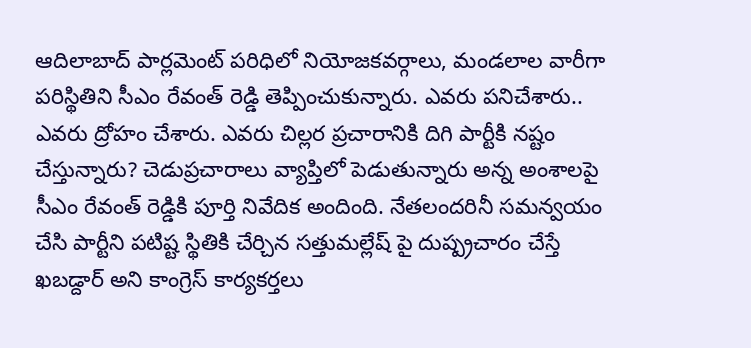ఆదిలాబాద్ పార్లమెంట్ పరిధిలో నియోజకవర్గాలు, మండలాల వారీగా పరిస్థితిని సీఎం రేవంత్ రెడ్డి తెప్పించుకున్నారు. ఎవరు పనిచేశారు.. ఎవరు ద్రోహం చేశారు. ఎవరు చిల్లర ప్రచారానికి దిగి పార్టీకి నష్టం చేస్తున్నారు? చెడుప్రచారాలు వ్యాప్తిలో పెడుతున్నారు అన్న అంశాలపై సీఎం రేవంత్ రెడ్డికి పూర్తి నివేదిక అందింది. నేతలందరినీ సమన్వయం చేసి పార్టీని పటిష్ట స్థితికి చేర్చిన సత్తుమల్లేష్ పై దుష్ప్రచారం చేస్తే ఖబడ్దార్ అని కాంగ్రెస్ కార్యకర్తలు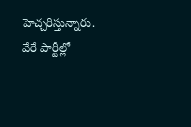హెచ్చరిస్తున్నారు. వేరే పార్టీల్లో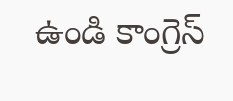ఉండి కాంగ్రెస్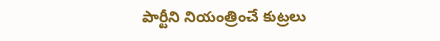పార్టీని నియంత్రించే కుట్రలు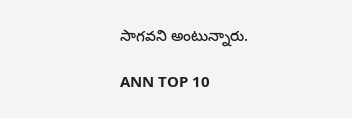సాగవని అంటున్నారు.

ANN TOP 10